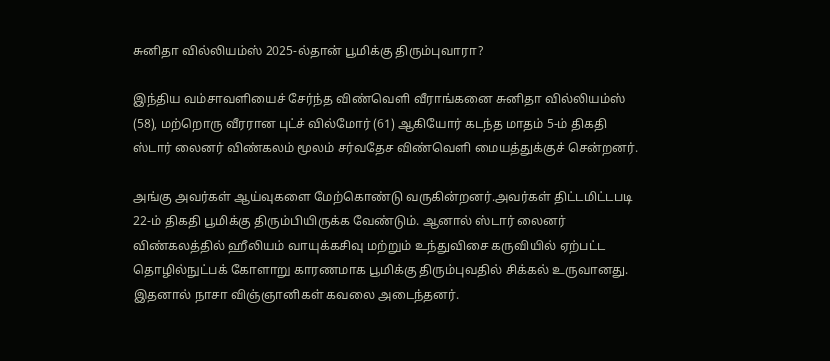சுனிதா வில்லியம்ஸ் 2025-ல்தான் பூமிக்கு திரும்புவாரா?

இந்திய வம்சாவளியைச் சேர்ந்த விண்வெளி வீராங்கனை சுனிதா வில்லியம்ஸ் (58), மற்றொரு வீரரான புட்ச் வில்மோர் (61) ஆகியோர் கடந்த மாதம் 5-ம் திகதி ஸ்டார் லைனர் விண்கலம் மூலம் சர்வதேச விண்வெளி மையத்துக்குச் சென்றனர்.

அங்கு அவர்கள் ஆய்வுகளை மேற்கொண்டு வருகின்றனர்.அவர்கள் திட்டமிட்டபடி 22-ம் திகதி பூமிக்கு திரும்பியிருக்க வேண்டும். ஆனால் ஸ்டார் லைனர் விண்கலத்தில் ஹீலியம் வாயுக்கசிவு மற்றும் உந்துவிசை கருவியில் ஏற்பட்ட தொழில்நுட்பக் கோளாறு காரணமாக பூமிக்கு திரும்புவதில் சிக்கல் உருவானது. இதனால் நாசா விஞ்ஞானிகள் கவலை அடைந்தனர்.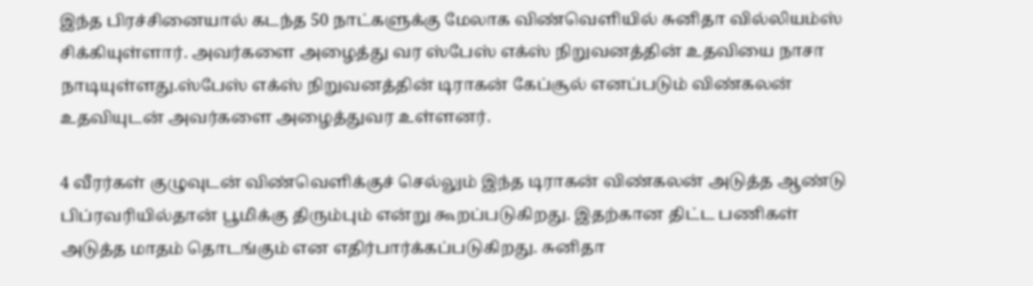இந்த பிரச்சினையால் கடந்த 50 நாட்களுக்கு மேலாக விண்வெளியில் சுனிதா வில்லியம்ஸ் சிக்கியுள்ளார். அவர்களை அழைத்து வர ஸ்பேஸ் எக்ஸ் நிறுவனத்தின் உதவியை நாசா நாடியுள்ளது.ஸ்பேஸ் எக்ஸ் நிறுவனத்தின் டிராகன் கேப்சூல் எனப்படும் விண்கலன் உதவியுடன் அவர்களை அழைத்துவர உள்ளனர்.

4 வீரர்கள் குழுவுடன் விண்வெளிக்குச் செல்லும் இந்த டிராகன் விண்கலன் அடுத்த ஆண்டு பிப்ரவரியில்தான் பூமிக்கு திரும்பும் என்று கூறப்படுகிறது. இதற்கான திட்ட பணிகள் அடுத்த மாதம் தொடங்கும் என எதிர்பார்க்கப்படுகிறது. சுனிதா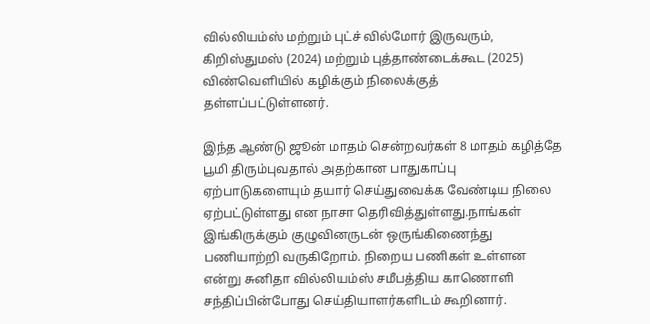வில்லியம்ஸ் மற்றும் புட்ச் வில்மோர் இருவரும், கிறிஸ்துமஸ் (2024) மற்றும் புத்தாண்டைக்கூட (2025) விண்வெளியில் கழிக்கும் நிலைக்குத் தள்ளப்பட்டுள்ளனர்.

இந்த ஆண்டு ஜூன் மாதம் சென்றவர்கள் 8 மாதம் கழித்தே பூமி திரும்புவதால் அதற்கான பாதுகாப்பு ஏற்பாடுகளையும் தயார் செய்துவைக்க வேண்டிய நிலை ஏற்பட்டுள்ளது என நாசா தெரிவித்துள்ளது.நாங்கள் இங்கிருக்கும் குழுவினருடன் ஒருங்கிணைந்து பணியாற்றி வருகிறோம். நிறைய பணிகள் உள்ளன என்று சுனிதா வில்லியம்ஸ் சமீபத்திய காணொளி சந்திப்பின்போது செய்தியாளர்களிடம் கூறினார்.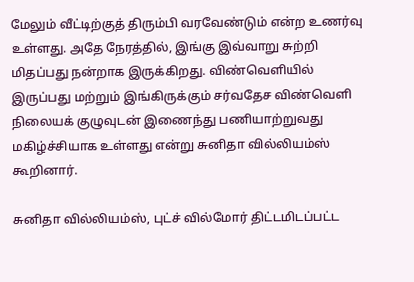மேலும் வீட்டிற்குத் திரும்பி வரவேண்டும் என்ற உணர்வு உள்ளது. அதே நேரத்தில், இங்கு இவ்வாறு சுற்றி மிதப்பது நன்றாக இருக்கிறது. விண்வெளியில் இருப்பது மற்றும் இங்கிருக்கும் சர்வதேச விண்வெளி நிலையக் குழுவுடன் இணைந்து பணியாற்றுவது மகிழ்ச்சியாக உள்ளது என்று சுனிதா வில்லியம்ஸ் கூறினார்.

சுனிதா வில்லியம்ஸ், புட்ச் வில்மோர் திட்டமிடப்பட்ட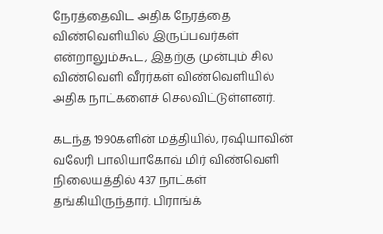நேரத்தைவிட அதிக நேரத்தை விண்வெளியில் இருப்பவர்கள் என்றாலும்கூட, இதற்கு முன்பும் சில விண்வெளி வீரர்கள் விண்வெளியில் அதிக நாட்களைச் செலவிட்டுள்ளனர்.

கடந்த 1990களின் மத்தியில், ரஷியாவின் வலேரி பாலியாகோவ் மிர் விண்வெளி நிலையத்தில் 437 நாட்கள் தங்கியிருந்தார். பிராங்க்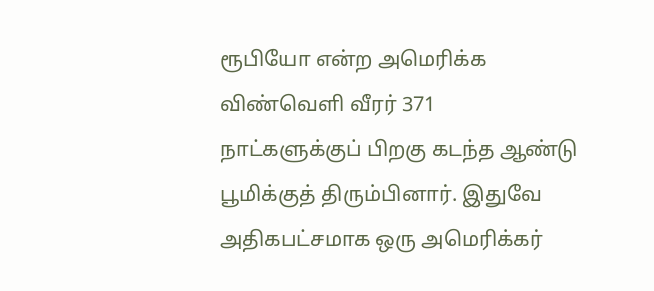ரூபியோ என்ற அமெரிக்க விண்வெளி வீரர் 371 நாட்களுக்குப் பிறகு கடந்த ஆண்டு பூமிக்குத் திரும்பினார். இதுவே அதிகபட்சமாக ஒரு அமெரிக்கர்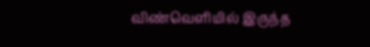விண்வெளியில் இருந்த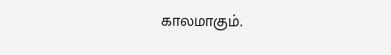காலமாகும்.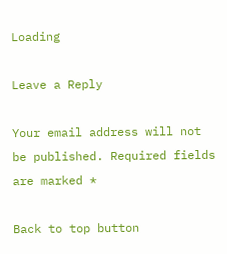Loading

Leave a Reply

Your email address will not be published. Required fields are marked *

Back to top button